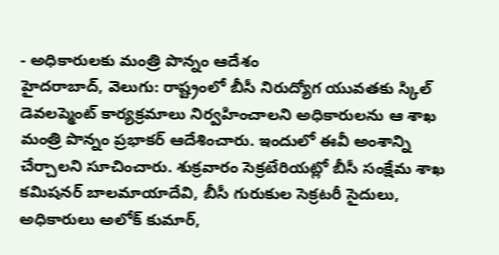- అధికారులకు మంత్రి పొన్నం ఆదేశం
హైదరాబాద్, వెలుగు: రాష్ట్రంలో బీసీ నిరుద్యోగ యువతకు స్కిల్ డెవలప్మెంట్ కార్యక్రమాలు నిర్వహించాలని అధికారులను ఆ శాఖ మంత్రి పొన్నం ప్రభాకర్ ఆదేశించారు. ఇందులో ఈవీ అంశాన్ని చేర్చాలని సూచించారు. శుక్రవారం సెక్రటేరియట్లో బీసీ సంక్షేమ శాఖ కమిషనర్ బాలమాయాదేవి, బీసీ గురుకుల సెక్రటరీ సైదులు, అధికారులు అలోక్ కుమార్,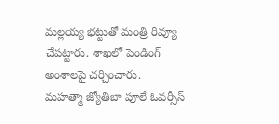మల్లయ్య భట్టుతో మంత్రి రివ్యూ చేపట్టారు. శాఖలో పెండింగ్ అంశాలపై చర్చించారు.
మహత్మా జ్యోతిబా పూలే ఓవర్సీస్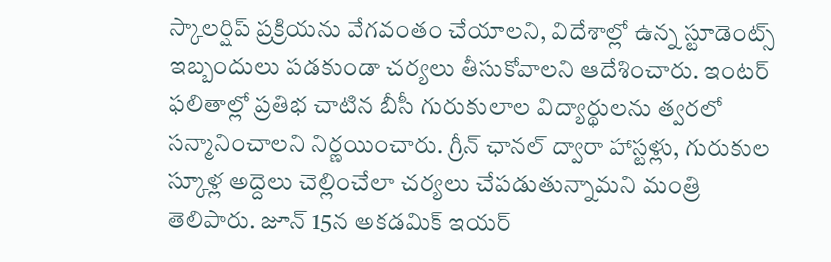స్కాలర్షిప్ ప్రక్రియను వేగవంతం చేయాలని, విదేశాల్లో ఉన్న స్టూడెంట్స్ ఇబ్బందులు పడకుండా చర్యలు తీసుకోవాలని ఆదేశించారు. ఇంటర్ ఫలితాల్లో ప్రతిభ చాటిన బీసీ గురుకులాల విద్యార్థులను త్వరలో సన్మానించాలని నిర్ణయించారు. గ్రీన్ ఛానల్ ద్వారా హాస్టళ్లు, గురుకుల స్కూళ్ల అద్దెలు చెల్లించేలా చర్యలు చేపడుతున్నామని మంత్రి తెలిపారు. జూన్ 15న అకడమిక్ ఇయర్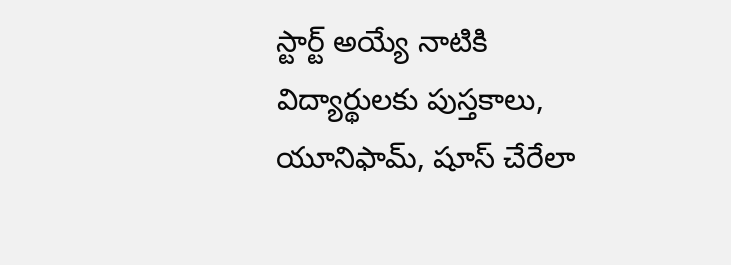స్టార్ట్ అయ్యే నాటికి విద్యార్థులకు పుస్తకాలు, యూనిఫామ్, షూస్ చేరేలా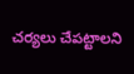చర్యలు చేపట్టాలని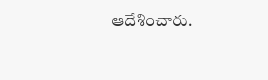ఆదేశించారు.